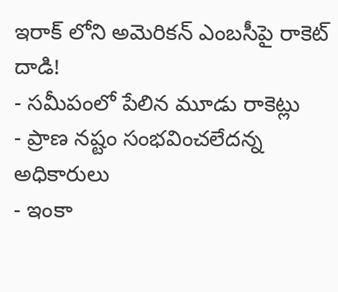ఇరాక్ లోని అమెరికన్ ఎంబసీపై రాకెట్ దాడి!
- సమీపంలో పేలిన మూడు రాకెట్లు
- ప్రాణ నష్టం సంభవించలేదన్న అధికారులు
- ఇంకా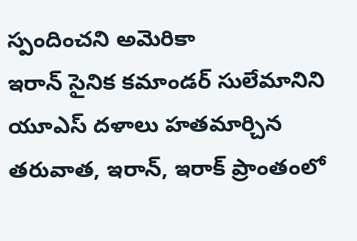స్పందించని అమెరికా
ఇరాన్ సైనిక కమాండర్ సులేమానిని యూఎస్ దళాలు హతమార్చిన తరువాత, ఇరాన్, ఇరాక్ ప్రాంతంలో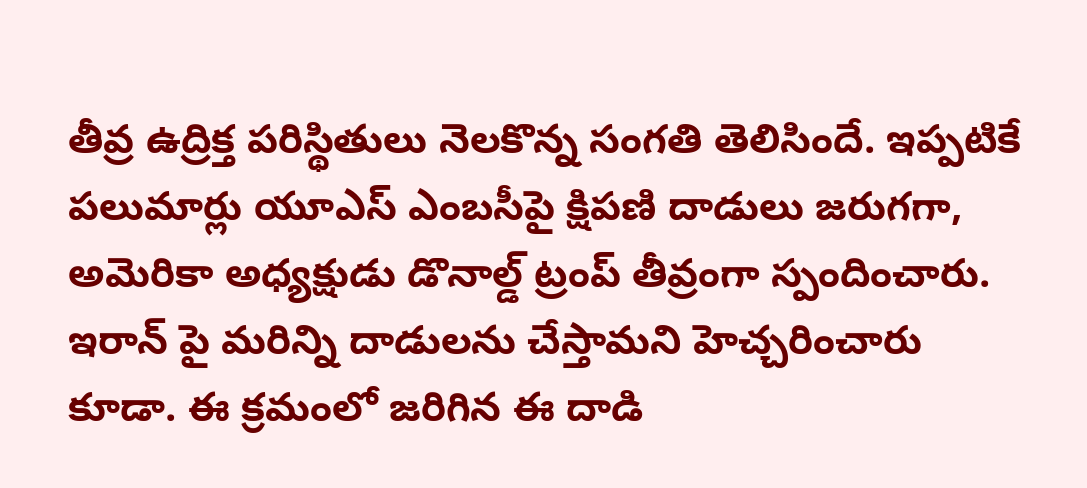తీవ్ర ఉద్రిక్త పరిస్థితులు నెలకొన్న సంగతి తెలిసిందే. ఇప్పటికే పలుమార్లు యూఎస్ ఎంబసీపై క్షిపణి దాడులు జరుగగా, అమెరికా అధ్యక్షుడు డొనాల్డ్ ట్రంప్ తీవ్రంగా స్పందించారు. ఇరాన్ పై మరిన్ని దాడులను చేస్తామని హెచ్చరించారు కూడా. ఈ క్రమంలో జరిగిన ఈ దాడి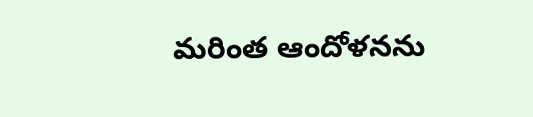మరింత ఆందోళనను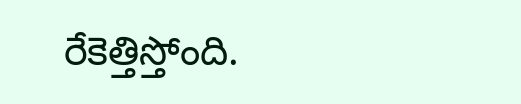రేకెత్తిస్తోంది.